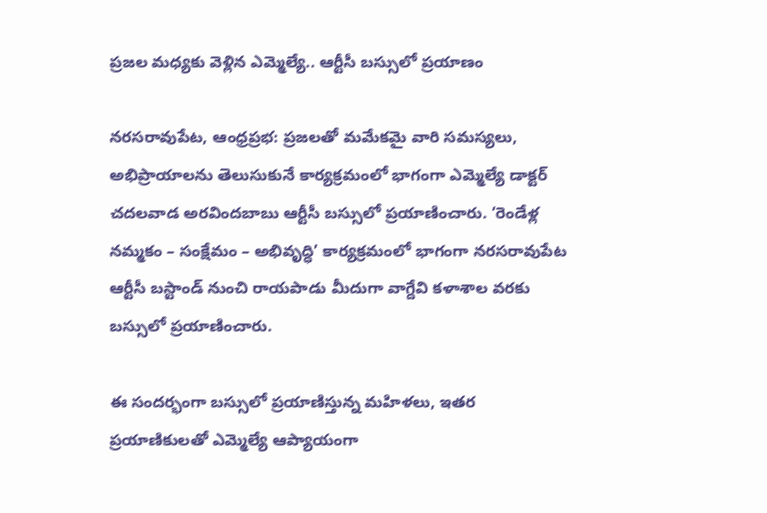ప్రజల మధ్యకు వెళ్లిన ఎమ్మెల్యే.. ఆర్టీసీ బస్సులో ప్రయాణం

నరసరావుపేట, ఆంధ్రప్రభ: ప్రజలతో మమేకమై వారి సమస్యలు, అభిప్రాయాలను తెలుసుకునే కార్యక్రమంలో భాగంగా ఎమ్మెల్యే డాక్టర్‌ చదలవాడ అరవిందబాబు ఆర్టీసీ బస్సులో ప్రయాణించారు. ‘రెండేళ్ల నమ్మకం – సంక్షేమం – అభివృద్ధి’ కార్యక్రమంలో భాగంగా నరసరావుపేట ఆర్టీసీ బస్టాండ్‌ నుంచి రాయపాడు మీదుగా వాగ్దేవి కళాశాల వరకు బస్సులో ప్రయాణించారు.

ఈ సందర్భంగా బస్సులో ప్రయాణిస్తున్న మహిళలు, ఇతర ప్రయాణికులతో ఎమ్మెల్యే ఆప్యాయంగా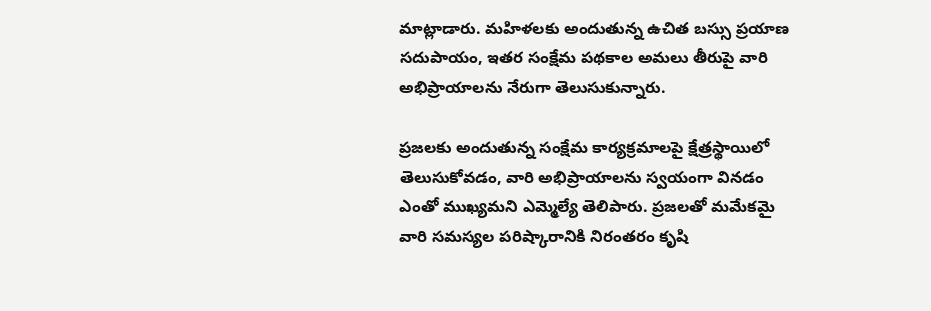మాట్లాడారు. మహిళలకు అందుతున్న ఉచిత బస్సు ప్రయాణ సదుపాయం, ఇతర సంక్షేమ పథకాల అమలు తీరుపై వారి అభిప్రాయాలను నేరుగా తెలుసుకున్నారు.

ప్రజలకు అందుతున్న సంక్షేమ కార్యక్రమాలపై క్షేత్రస్థాయిలో తెలుసుకోవడం, వారి అభిప్రాయాలను స్వయంగా వినడం ఎంతో ముఖ్యమని ఎమ్మెల్యే తెలిపారు. ప్రజలతో మమేకమై వారి సమస్యల పరిష్కారానికి నిరంతరం కృషి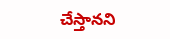చేస్తానని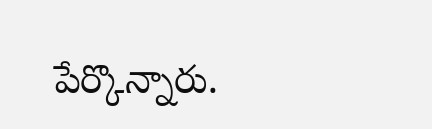పేర్కొన్నారు.